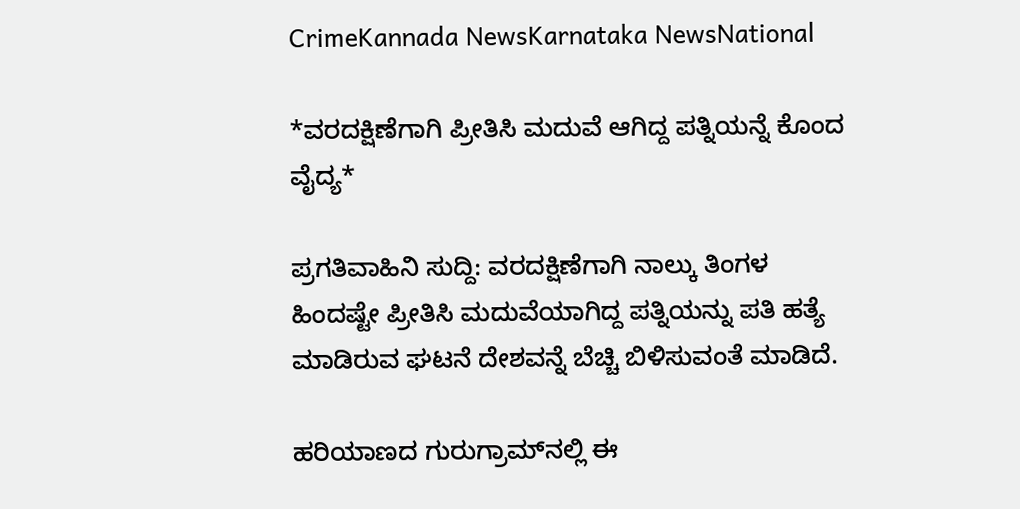CrimeKannada NewsKarnataka NewsNational

*ವರದಕ್ಷಿಣೆಗಾಗಿ ಪ್ರೀತಿಸಿ ಮದುವೆ ಆಗಿದ್ದ ಪತ್ನಿಯನ್ನೆ ಕೊಂದ ವೈದ್ಯ*

ಪ್ರಗತಿವಾಹಿನಿ ಸುದ್ದಿ: ವರದಕ್ಷಿಣೆಗಾಗಿ ನಾಲ್ಕು ತಿಂಗಳ ಹಿಂದಷ್ಟೇ ಪ್ರೀತಿಸಿ ಮದುವೆಯಾಗಿದ್ದ ಪತ್ನಿಯನ್ನು ಪತಿ ಹತ್ಯೆ ಮಾಡಿರುವ ಘಟನೆ ದೇಶವನ್ನೆ ಬೆಚ್ಚಿ ಬಿಳಿಸುವಂತೆ ಮಾಡಿದೆ.

ಹರಿಯಾಣದ ಗುರುಗ್ರಾಮ್‌ನಲ್ಲಿ ಈ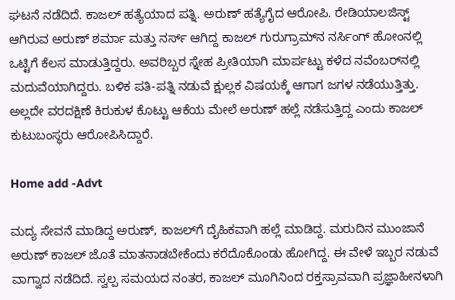ಘಟನೆ ನಡೆದಿದೆ. ಕಾಜಲ್ ಹತ್ಯೆಯಾದ ಪತ್ನಿ. ಅರುಣ್ ಹತ್ಯೆಗೈದ ಆರೋಪಿ. ರೇಡಿಯಾಲಜಿಸ್ಟ್ ಆಗಿರುವ ಅರುಣ್ ಶರ್ಮಾ ಮತ್ತು ನರ್ಸ್ ಆಗಿದ್ದ ಕಾಜಲ್ ಗುರುಗ್ರಾಮ್‌ನ ನರ್ಸಿಂಗ್ ಹೋಂನಲ್ಲಿ ಒಟ್ಟಿಗೆ ಕೆಲಸ ಮಾಡುತ್ತಿದ್ದರು. ಅವರಿಬ್ಬರ ಸ್ನೇಹ ಪ್ರೀತಿಯಾಗಿ ಮಾರ್ಪಟ್ಟು ಕಳೆದ ನವೆಂಬರ್‌ನಲ್ಲಿ ಮದುವೆಯಾಗಿದ್ದರು. ಬಳಿಕ ಪತಿ-ಪತ್ನಿ ನಡುವೆ ಕ್ಷುಲ್ಲಕ ವಿಷಯಕ್ಕೆ ಆಗಾಗ ಜಗಳ ನಡೆಯುತ್ತಿತ್ತು. ಅಲ್ಲದೇ ವರದಕ್ಷಿಣೆ ಕಿರುಕುಳ ಕೊಟ್ಟು ಆಕೆಯ ಮೇಲೆ ಅರುಣ್ ಹಲ್ಲೆ ನಡೆಸುತ್ತಿದ್ದ ಎಂದು ಕಾಜಲ್ ಕುಟುಬಂಸ್ಥರು ಆರೋಪಿಸಿದ್ದಾರೆ.

Home add -Advt

ಮದ್ಯ ಸೇವನೆ ಮಾಡಿದ್ದ ಅರುಣ್, ಕಾಜಲ್‌ಗೆ ದೈಹಿಕವಾಗಿ ಹಲ್ಲೆ ಮಾಡಿದ್ದ. ಮರುದಿನ ಮುಂಜಾನೆ ಅರುಣ್ ಕಾಜಲ್ ಜೊತೆ ಮಾತನಾಡಬೇಕೆಂದು ಕರೆದೊಕೊಂಡು ಹೋಗಿದ್ದ. ಈ ವೇಳೆ ಇಬ್ಬರ ನಡುವೆ ವಾಗ್ವಾದ ನಡೆದಿದೆ. ಸ್ವಲ್ಪ ಸಮಯದ ನಂತರ, ಕಾಜಲ್ ಮೂಗಿನಿಂದ ರಕ್ತಸ್ರಾವವಾಗಿ ಪ್ರಜ್ಞಾಹೀನಳಾಗಿ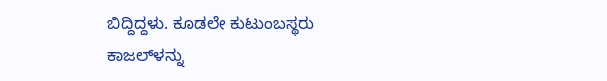ಬಿದ್ದಿದ್ದಳು. ಕೂಡಲೇ ಕುಟುಂಬಸ್ಥರು ಕಾಜಲ್‌ಳನ್ನು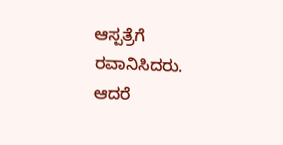ಆಸ್ಪತ್ರೆಗೆ ರವಾನಿಸಿದರು. ಆದರೆ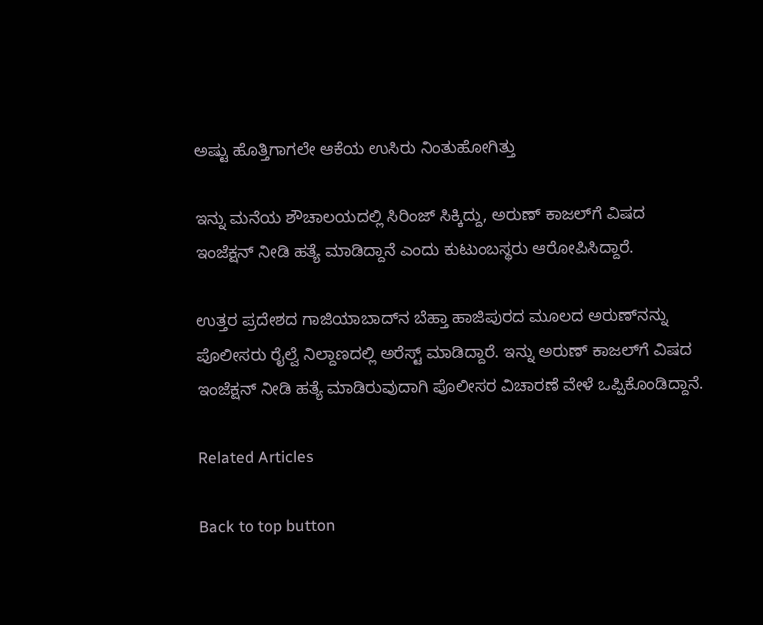ಅಷ್ಟು ಹೊತ್ತಿಗಾಗಲೇ ಆಕೆಯ ಉಸಿರು ನಿಂತುಹೋಗಿತ್ತು

ಇನ್ನು ಮನೆಯ ಶೌಚಾಲಯದಲ್ಲಿ ಸಿರಿಂಜ್ ಸಿಕ್ಕಿದ್ದು, ಅರುಣ್ ಕಾಜಲ್‌ಗೆ ವಿಷದ ಇಂಜೆಕ್ಷನ್ ನೀಡಿ ಹತ್ಯೆ ಮಾಡಿದ್ದಾನೆ ಎಂದು ಕುಟುಂಬಸ್ಥರು ಆರೋಪಿಸಿದ್ದಾರೆ.

ಉತ್ತರ ಪ್ರದೇಶದ ಗಾಜಿಯಾಬಾದ್‌ನ ಬೆಹ್ತಾ ಹಾಜಿಪುರದ ಮೂಲದ ಅರುಣ್‌ನನ್ನು ಪೊಲೀಸರು ರೈಲ್ವೆ ನಿಲ್ದಾಣದಲ್ಲಿ ಅರೆಸ್ಟ್ ಮಾಡಿದ್ದಾರೆ. ಇನ್ನು ಅರುಣ್ ಕಾಜಲ್‌ಗೆ ವಿಷದ ಇಂಜೆಕ್ಷನ್ ನೀಡಿ ಹತ್ಯೆ ಮಾಡಿರುವುದಾಗಿ ಪೊಲೀಸರ ವಿಚಾರಣೆ ವೇಳೆ ಒಪ್ಪಿಕೊಂಡಿದ್ದಾನೆ.

Related Articles

Back to top button